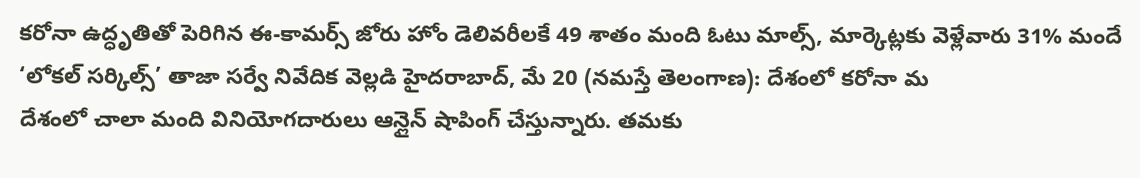కరోనా ఉద్ధృతితో పెరిగిన ఈ-కామర్స్ జోరు హోం డెలివరీలకే 49 శాతం మంది ఓటు మాల్స్, మార్కెట్లకు వెళ్లేవారు 31% మందే ‘లోకల్ సర్కిల్స్’ తాజా సర్వే నివేదిక వెల్లడి హైదరాబాద్, మే 20 (నమస్తే తెలంగాణ): దేశంలో కరోనా మ
దేశంలో చాలా మంది వినియోగదారులు ఆన్లైన్ షాపింగ్ చేస్తున్నారు. తమకు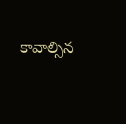కావాల్సిన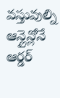వస్తువుల్ని ఆన్లైన్లోనే ఆర్డర్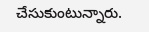చేసుకుంటున్నారు.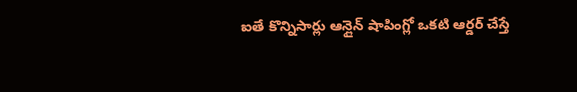ఐతే కొన్నిసార్లు ఆన్లైన్ షాపింగ్లో ఒకటి ఆర్డర్ చేస్తే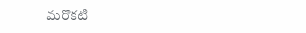మరొకటి